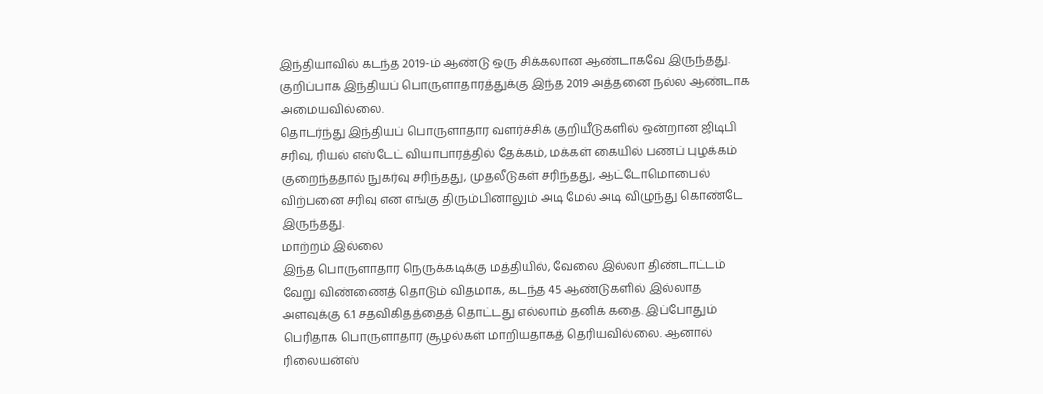இந்தியாவில் கடந்த 2019-ம் ஆண்டு ஒரு சிக்கலான ஆண்டாகவே இருந்தது. குறிப்பாக இந்தியப் பொருளாதாரத்துக்கு இந்த 2019 அத்தனை நல்ல ஆண்டாக அமையவில்லை.
தொடர்ந்து இந்தியப் பொருளாதார வளர்ச்சிக் குறியீடுகளில் ஒன்றான ஜிடிபி சரிவு, ரியல் எஸ்டேட் வியாபாரத்தில் தேக்கம், மக்கள் கையில் பணப் புழக்கம் குறைந்ததால் நுகர்வு சரிந்தது, முதலீடுகள் சரிந்தது, ஆட்டோமொபைல் விற்பனை சரிவு என எங்கு திரும்பினாலும் அடி மேல் அடி விழுந்து கொண்டே இருந்தது.
மாற்றம் இல்லை
இந்த பொருளாதார நெருக்கடிக்கு மத்தியில், வேலை இல்லா திண்டாட்டம் வேறு விண்ணைத் தொடும் விதமாக, கடந்த 45 ஆண்டுகளில் இல்லாத அளவுக்கு 6.1 சதவிகிதத்தைத் தொட்டது எல்லாம் தனிக் கதை. இப்போதும் பெரிதாக பொருளாதார சூழல்கள் மாறியதாகத் தெரியவில்லை. ஆனால் ரிலையன்ஸ்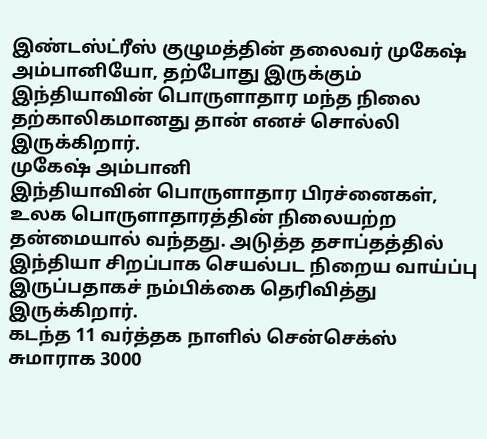இண்டஸ்ட்ரீஸ் குழுமத்தின் தலைவர் முகேஷ் அம்பானியோ, தற்போது இருக்கும் இந்தியாவின் பொருளாதார மந்த நிலை தற்காலிகமானது தான் எனச் சொல்லி இருக்கிறார்.
முகேஷ் அம்பானி
இந்தியாவின் பொருளாதார பிரச்னைகள், உலக பொருளாதாரத்தின் நிலையற்ற தன்மையால் வந்தது. அடுத்த தசாப்தத்தில் இந்தியா சிறப்பாக செயல்பட நிறைய வாய்ப்பு இருப்பதாகச் நம்பிக்கை தெரிவித்து இருக்கிறார்.
கடந்த 11 வர்த்தக நாளில் சென்செக்ஸ் சுமாராக 3000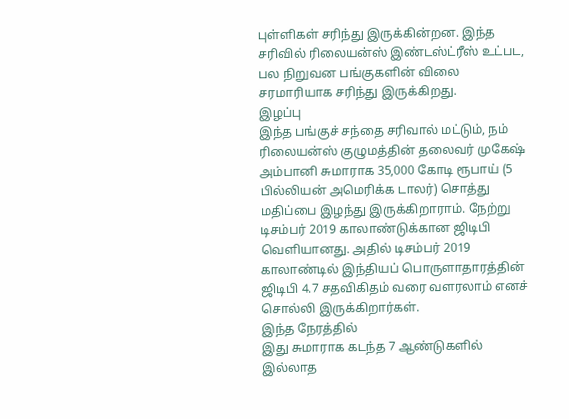புள்ளிகள் சரிந்து இருக்கின்றன. இந்த சரிவில் ரிலையன்ஸ் இண்டஸ்ட்ரீஸ் உட்பட, பல நிறுவன பங்குகளின் விலை சரமாரியாக சரிந்து இருக்கிறது.
இழப்பு
இந்த பங்குச் சந்தை சரிவால் மட்டும், நம் ரிலையன்ஸ் குழுமத்தின் தலைவர் முகேஷ் அம்பானி சுமாராக 35,000 கோடி ரூபாய் (5 பில்லியன் அமெரிக்க டாலர்) சொத்து மதிப்பை இழந்து இருக்கிறாராம். நேற்று டிசம்பர் 2019 காலாண்டுக்கான ஜிடிபி வெளியானது. அதில் டிசம்பர் 2019 காலாண்டில் இந்தியப் பொருளாதாரத்தின் ஜிடிபி 4.7 சதவிகிதம் வரை வளரலாம் எனச் சொல்லி இருக்கிறார்கள்.
இந்த நேரத்தில்
இது சுமாராக கடந்த 7 ஆண்டுகளில் இல்லாத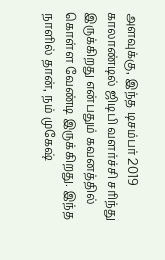அளவுக்கு, இந்த டிசம்பர் 2019 காலாண்டில் ஜிடிபி வளர்ச்சி சரிந்து இருக்கிறது என்பதும் கவனத்தில் கொள்ள வேண்டி இருக்கிறது. இந்த நாளில் தான், நம் முகேஷ்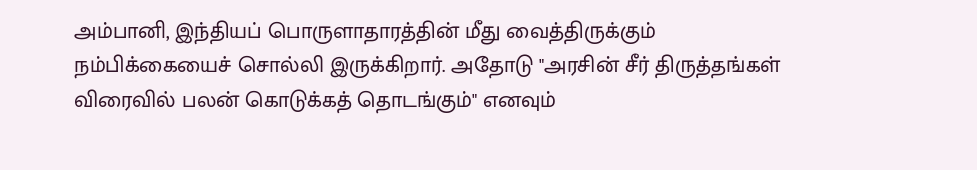அம்பானி, இந்தியப் பொருளாதாரத்தின் மீது வைத்திருக்கும் நம்பிக்கையைச் சொல்லி இருக்கிறார். அதோடு "அரசின் சீர் திருத்தங்கள் விரைவில் பலன் கொடுக்கத் தொடங்கும்" எனவும்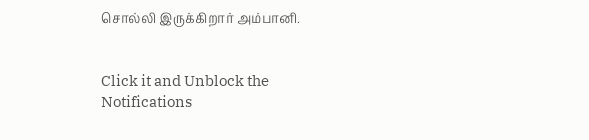சொல்லி இருக்கிறார் அம்பானி.


Click it and Unblock the Notifications